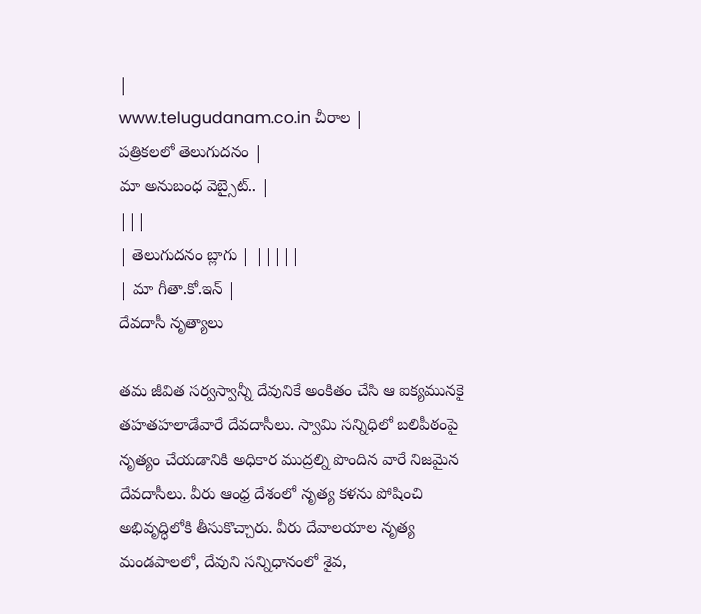|
www.telugudanam.co.in చీరాల |
పత్రికలలో తెలుగుదనం |
మా అనుబంధ వెబ్సైట్.. |
|||
| తెలుగుదనం బ్లాగు | |||||
| మా గీతా.కో.ఇన్ |
దేవదాసీ నృత్యాలు

తమ జీవిత సర్వస్వాన్నీ దేవునికే అంకితం చేసి ఆ ఐక్యమునకై తహతహలాడేవారే దేవదాసీలు. స్వామి సన్నిధిలో బలిపీఠంపై నృత్యం చేయడానికి అధికార ముద్రల్ని పొందిన వారే నిజమైన దేవదాసీలు. వీరు ఆంధ్ర దేశంలో నృత్య కళను పోషించి అభివృద్ధిలోకి తీసుకొచ్చారు. వీరు దేవాలయాల నృత్య మండపాలలో, దేవుని సన్నిధానంలో శైవ,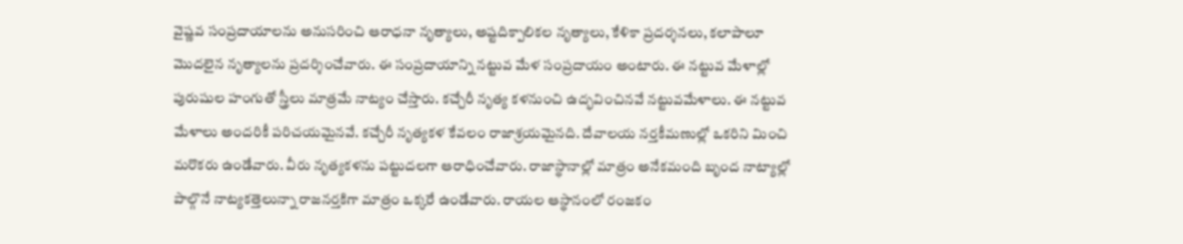వైష్ణవ సంప్రదాయాలను అనుసరించి ఆరాధనా నృత్యాలు, అష్టదిక్పాలికల నృత్యాలు, కేళికా ప్రదర్శనలు, కలాపాలూ మొదలైన నృత్యాలను ప్రదర్శించేవారు. ఈ సంప్రదాయాన్ని నట్టువ మేళ సంప్రదాయం అంటారు. ఈ నట్టువ మేళాల్లో పురుషుల హంగుతో స్త్రీలు మాత్రమే నాట్యం చేస్తారు. కచ్చేరీ నృత్య కళనుంచి ఉద్భవించినవే నట్టువమేళాలు. ఈ నట్టువ మేళాలు అందరికీ పరిచయమైనవే. కచ్చేరీ నృత్యకళ కేవలం రాజాశ్రయమైనది. దేవాలయ నర్తకీమణుల్లో ఒకరిని మించి మరొకరు ఉండేవారు. వీరు నృత్యకళను పట్టుదలగా ఆరాధించేవారు. రాజాస్థానాల్లో మాత్రం అనేకమంది బృంద నాట్యాల్లో పాల్గొనే నాట్యకత్తెలున్నా రాజనర్తకిగా మాత్రం ఒక్కరే ఉండేవారు. రాయల ఆస్థానంలో రంజకం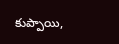కుప్పాయి,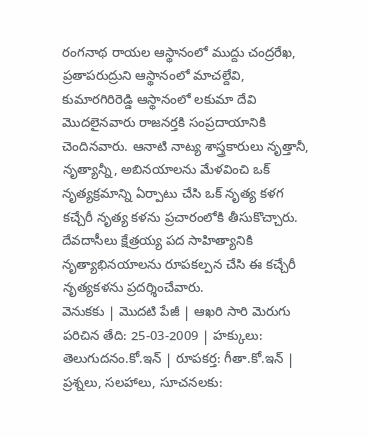రంగనాథ రాయల ఆస్థానంలో ముద్దు చంద్రరేఖ, ప్రతాపరుద్రుని ఆస్థానంలో మాచల్దేవి, కుమారగిరిరెడ్డి ఆస్థానంలో లకుమా దేవి మొదలైనవారు రాజనర్తకి సంప్రదాయానికి చెందినవారు. ఆనాటి నాట్య శాస్త్రకారులు నృత్తానీ, నృత్యాన్నీ, అబినయాలను మేళవించి ఒక్ నృత్యక్రమాన్ని ఏర్పాటు చేసి ఒక్ నృత్య కళగ కచ్చేరీ నృత్య కళను ప్రచారంలోకి తీసుకొచ్చారు. దేవదాసీలు క్షేత్రయ్య పద సాహిత్యానికి నృత్యాభినయాలను రూపకల్పన చేసి ఈ కచ్చేరీ నృత్యకళను ప్రదర్శించేవారు.
వెనుకకు | మొదటి పేజీ | ఆఖరి సారి మెరుగు పరిచిన తేది: 25-03-2009 | హక్కులు: తెలుగుదనం.కో.ఇన్ | రూపకర్త: గీతా.కో.ఇన్ | ప్రశ్నలు, సలహాలు, సూచనలకు: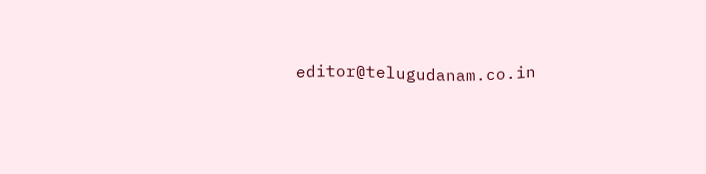editor@telugudanam.co.in